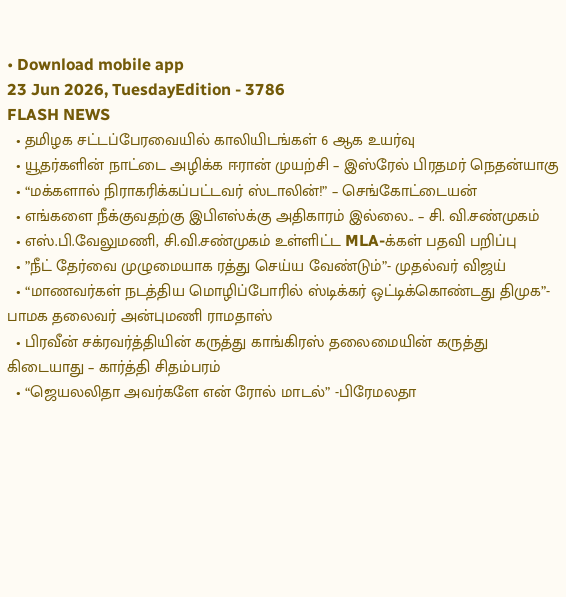• Download mobile app
23 Jun 2026, TuesdayEdition - 3786
FLASH NEWS
  • தமிழக சட்டப்பேரவையில் காலியிடங்கள் 6 ஆக உயர்வு
  • யூதர்களின் நாட்டை அழிக்க ஈரான் முயற்சி – இஸ்ரேல் பிரதமர் நெதன்யாகு
  • “மக்களால் நிராகரிக்கப்பட்டவர் ஸ்டாலின்!” – செங்கோட்டையன்
  • எங்களை நீக்குவதற்கு இபிஎஸ்க்கு அதிகாரம் இல்லை.. – சி. வி.சண்முகம்
  • எஸ்.பி.வேலுமணி, சி.வி.சண்முகம் உள்ளிட்ட MLA-க்கள் பதவி பறிப்பு
  • ”நீட் தேர்வை முழுமையாக ரத்து செய்ய வேண்டும்”- முதல்வர் விஜய்
  • “மாணவர்கள் நடத்திய மொழிப்போரில் ஸ்டிக்கர் ஒட்டிக்கொண்டது திமுக”- பாமக தலைவர் அன்புமணி ராமதாஸ்
  • பிரவீன் சக்ரவர்த்தியின் கருத்து காங்கிரஸ் தலைமையின் கருத்து கிடையாது – கார்த்தி சிதம்பரம்
  • “ஜெயலலிதா அவர்களே என் ரோல் மாடல்” -பிரேமலதா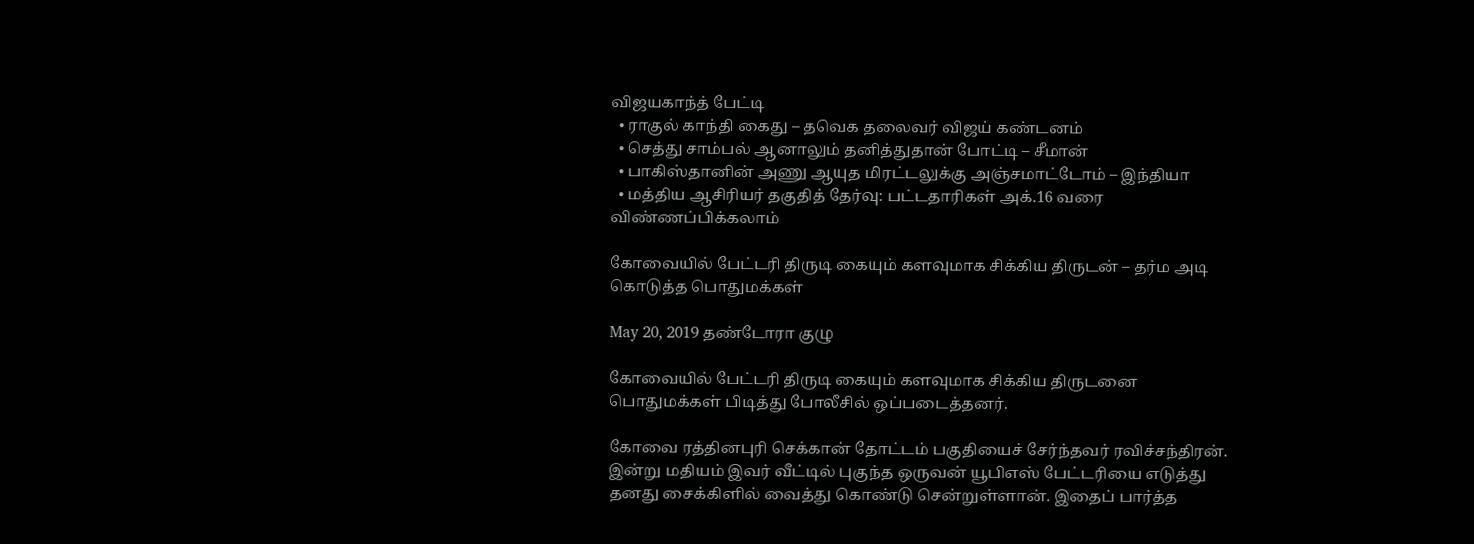விஜயகாந்த் பேட்டி
  • ராகுல் காந்தி கைது – தவெக தலைவர் விஜய் கண்டனம்
  • செத்து சாம்பல் ஆனாலும் தனித்துதான் போட்டி – சீமான்
  • பாகிஸ்தானின் அணு ஆயுத மிரட்டலுக்கு அஞ்சமாட்டோம் – இந்தியா
  • மத்திய ஆசிரியர் தகுதித் தேர்வு: பட்டதாரிகள் அக்.16 வரை விண்ணப்பிக்கலாம்

கோவையில் பேட்டரி திருடி கையும் களவுமாக சிக்கிய திருடன் – தர்ம அடி கொடுத்த பொதுமக்கள்

May 20, 2019 தண்டோரா குழு

கோவையில் பேட்டரி திருடி கையும் களவுமாக சிக்கிய திருடனை பொதுமக்கள் பிடித்து போலீசில் ஒப்படைத்தனர்.

கோவை ரத்தினபுரி செக்கான் தோட்டம் பகுதியைச் சேர்ந்தவர் ரவிச்சந்திரன். இன்று மதியம் இவர் வீட்டில் புகுந்த ஒருவன் யூபிஎஸ் பேட்டரியை எடுத்து தனது சைக்கிளில் வைத்து கொண்டு சென்றுள்ளான். இதைப் பார்த்த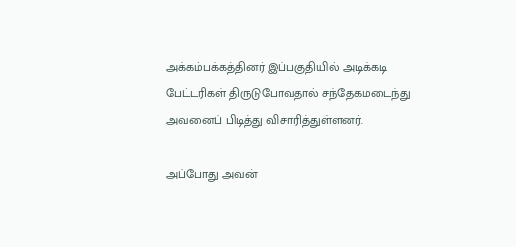அக்கம்பக்கத்தினர் இப்பகுதியில் அடிக்கடி பேட்டரிகள் திருடுபோவதால் சந்தேகமடைந்து அவனைப் பிடித்து விசாரித்துள்ளனர்.

அப்போது அவன்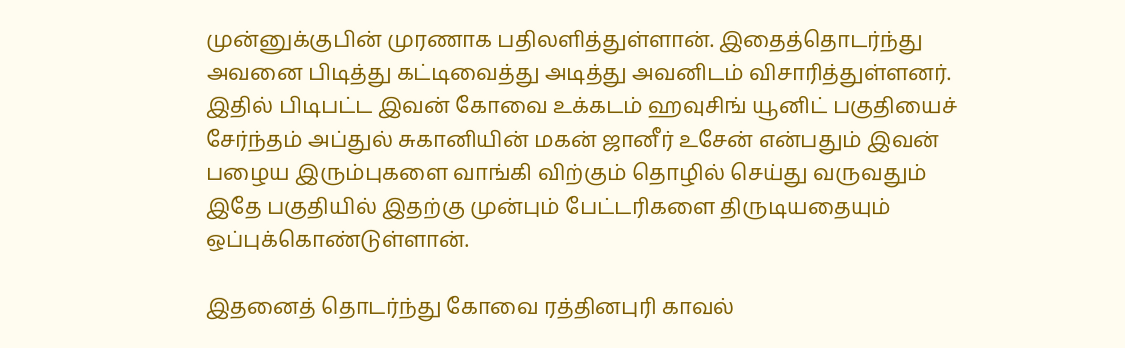முன்னுக்குபின் முரணாக பதிலளித்துள்ளான். இதைத்தொடர்ந்து அவனை பிடித்து கட்டிவைத்து அடித்து அவனிடம் விசாரித்துள்ளனர். இதில் பிடிபட்ட இவன் கோவை உக்கடம் ஹவுசிங் யூனிட் பகுதியைச் சேர்ந்தம் அப்துல் சுகானியின் மகன் ஜானீர் உசேன் என்பதும் இவன் பழைய இரும்புகளை வாங்கி விற்கும் தொழில் செய்து வருவதும் இதே பகுதியில் இதற்கு முன்பும் பேட்டரிகளை திருடியதையும் ஒப்புக்கொண்டுள்ளான்.

இதனைத் தொடர்ந்து கோவை ரத்தினபுரி காவல்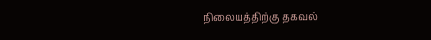நிலையத்திற்கு தகவல்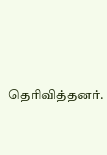தெரிவித்தனர்.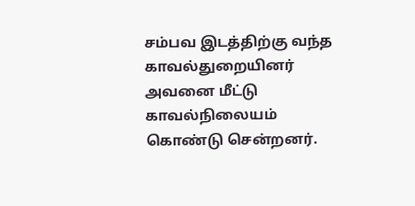சம்பவ இடத்திற்கு வந்த காவல்துறையினர் அவனை மீட்டு காவல்நிலையம் கொண்டு சென்றனர்.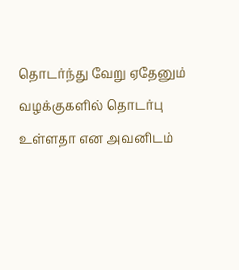தொடர்ந்து வேறு ஏதேனும் வழக்குகளில் தொடர்பு உள்ளதா என அவனிடம்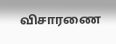விசாரணை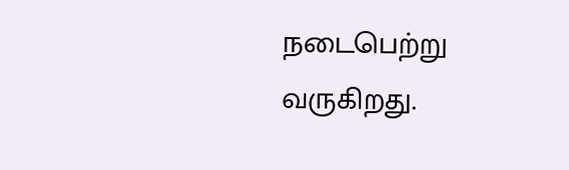நடைபெற்று வருகிறது.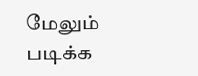மேலும் படிக்க